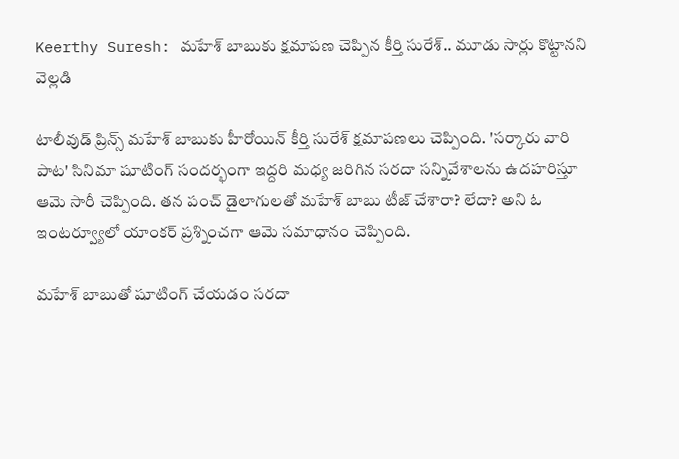Keerthy Suresh: మహేశ్ బాబుకు క్షమాపణ చెప్పిన కీర్తి సురేశ్.. మూడు సార్లు కొట్టానని వెల్లడి

టాలీవుడ్ ప్రిన్స్ మహేశ్ బాబుకు హీరోయిన్ కీర్తి సురేశ్ క్షమాపణలు చెప్పింది. 'సర్కారు వారి పాట' సినిమా షూటింగ్ సందర్భంగా ఇద్దరి మధ్య జరిగిన సరదా సన్నివేశాలను ఉదహరిస్తూ ఆమె సారీ చెప్పింది. తన పంచ్ డైలాగులతో మహేశ్ బాబు టీజ్ చేశారా? లేదా? అని ఓ ఇంటర్వ్యూలో యాంకర్ ప్రశ్నించగా ఆమె సమాధానం చెప్పింది.

మహేశ్ బాబుతో షూటింగ్ చేయడం సరదా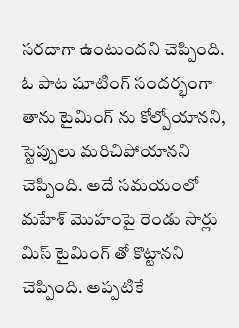సరదాగా ఉంటుందని చెప్పింది. ఓ పాట షూటింగ్ సందర్భంగా తాను టైమింగ్ ను కోల్పోయానని, స్టెప్పులు మరిచిపోయానని చెప్పింది. అదే సమయంలో మహేశ్ మొహంపై రెండు సార్లు మిస్ టైమింగ్ తో కొట్టానని చెప్పింది. అప్పటికే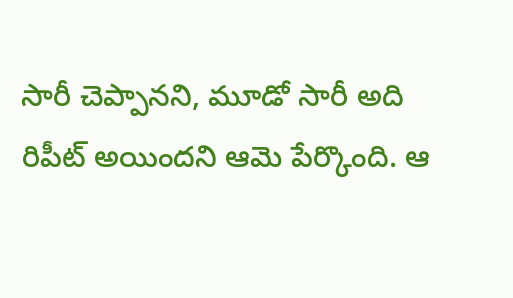సారీ చెప్పానని, మూడో సారీ అది రిపీట్ అయిందని ఆమె పేర్కొంది. ఆ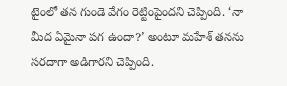టైంలో తన గుండె వేగం రెట్టింపైందని చెప్పింది. ‘నా మీద ఏమైనా పగ ఉందా?’ అంటూ మహేశ్ తనను సరదాగా అడిగారని చెప్పింది.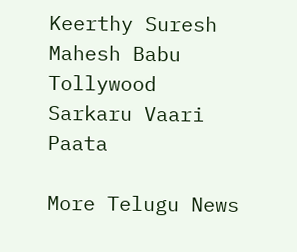Keerthy Suresh
Mahesh Babu
Tollywood
Sarkaru Vaari Paata

More Telugu News